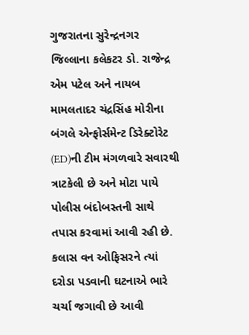ગુજરાતના સુરેન્દ્રનગર જિલ્લાના કલેકટર ડો. રાજેન્દ્ર એમ પટેલ અને નાયબ મામલતાદર ચંદ્રસિંહ મોરીના બંગલે એન્ફોર્સમેન્ટ ડિરેક્ટોરેટ (ED)ની ટીમ મંગળવારે સવારથી ત્રાટકેલી છે અને મોટા પાયે પોલીસ બંદોબસ્તની સાથે તપાસ કરવામાં આવી રહી છે. કલાસ વન ઓફિસરને ત્યાં દરોડા પડવાની ઘટનાએ ભારે ચર્ચા જગાવી છે આવી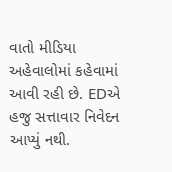વાતો મીડિયા અહેવાલોમાં કહેવામાં આવી રહી છે. EDએ હજુ સત્તાવાર નિવેદન આપ્યું નથી.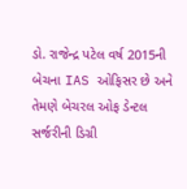ડો. રાજેન્દ્ર પટેલ વર્ષ 2015ની બેચના IAS ઓફિસર છે અને તેમણે બેચરલ ઓફ ડેન્ટલ સર્જરીની ડિગ્રી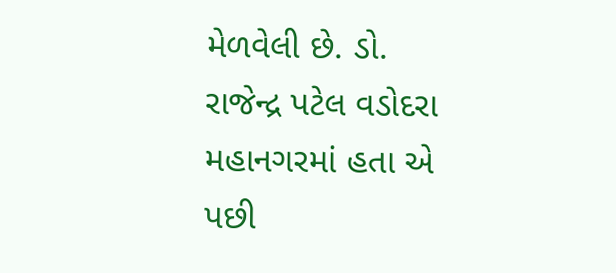મેળવેલી છે. ડો. રાજેન્દ્ર પટેલ વડોદરા મહાનગરમાં હતા એ પછી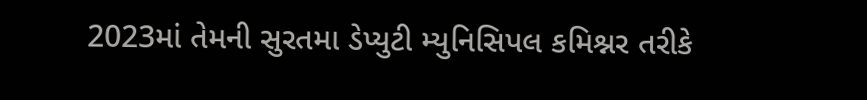2023માં તેમની સુરતમા ડેપ્યુટી મ્યુનિસિપલ કમિશ્નર તરીકે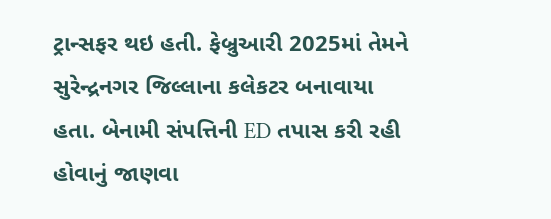ટ્રાન્સફર થઇ હતી. ફેબ્રુઆરી 2025માં તેમને સુરેન્દ્રનગર જિલ્લાના કલેકટર બનાવાયા હતા. બેનામી સંપત્તિની ED તપાસ કરી રહી હોવાનું જાણવા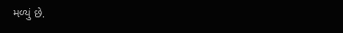મળ્યું છે.